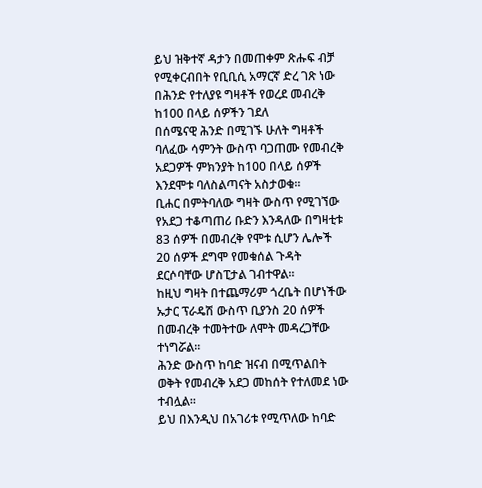ይህ ዝቅተኛ ዳታን በመጠቀም ጽሑፍ ብቻ የሚቀርብበት የቢቢሲ አማርኛ ድረ ገጽ ነው
በሕንድ የተለያዩ ግዛቶች የወረደ መብረቅ ከ100 በላይ ሰዎችን ገደለ
በሰሜናዊ ሕንድ በሚገኙ ሁለት ግዛቶች ባለፈው ሳምንት ውስጥ ባጋጠሙ የመብረቅ አደጋዎች ምክንያት ከ100 በላይ ሰዎች እንደሞቱ ባለስልጣናት አስታወቁ።
ቢሐር በምትባለው ግዛት ውስጥ የሚገኘው የአደጋ ተቆጣጠሪ ቡድን እንዳለው በግዛቲቱ 83 ሰዎች በመብረቅ የሞቱ ሲሆን ሌሎች 20 ሰዎች ደግሞ የመቁሰል ጉዳት ደርሶባቸው ሆስፒታል ገብተዋል።
ከዚህ ግዛት በተጨማሪም ጎረቤት በሆነችው ኡታር ፕራዴሽ ውስጥ ቢያንስ 20 ሰዎች በመብረቅ ተመትተው ለሞት መዳረጋቸው ተነግሯል።
ሕንድ ውስጥ ከባድ ዝናብ በሚጥልበት ወቅት የመብረቅ አደጋ መከሰት የተለመደ ነው ተብሏል።
ይህ በእንዲህ በአገሪቱ የሚጥለው ከባድ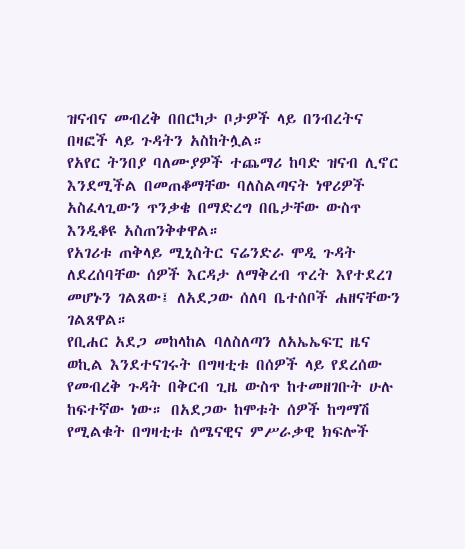ዝናብና መብረቅ በበርካታ ቦታዎች ላይ በንብረትና በዛፎች ላይ ጉዳትን አስከትሏል።
የአየር ትንበያ ባለሙያዎች ተጨማሪ ከባድ ዝናብ ሊኖር እንደሚችል በመጠቆማቸው ባለስልጣናት ነዋሪዎች አስፈላጊውን ጥንቃቄ በማድረግ በቤታቸው ውስጥ እንዲቆዩ አስጠንቅቀዋል።
የአገሪቱ ጠቅላይ ሚኒስትር ናሬንድራ ሞዲ ጉዳት ለደረሰባቸው ሰዎች እርዳታ ለማቅረብ ጥረት እየተደረገ መሆኑን ገልጸው፤ ለአደጋው ሰለባ ቤተሰቦች ሐዘናቸውን ገልጸዋል።
የቢሐር አደጋ መከላከል ባለስለጣን ለአኤኤፍፒ ዜና ወኪል እንደተናገሩት በግዛቲቱ በሰዎች ላይ የደረሰው የመብረቅ ጉዳት በቅርብ ጊዜ ውስጥ ከተመዘገቡት ሁሉ ከፍተኛው ነው። በአደጋው ከሞቱት ሰዎች ከግማሽ የሚልቁት በግዛቲቱ ሰሜናዊና ምሥራቃዊ ክፍሎች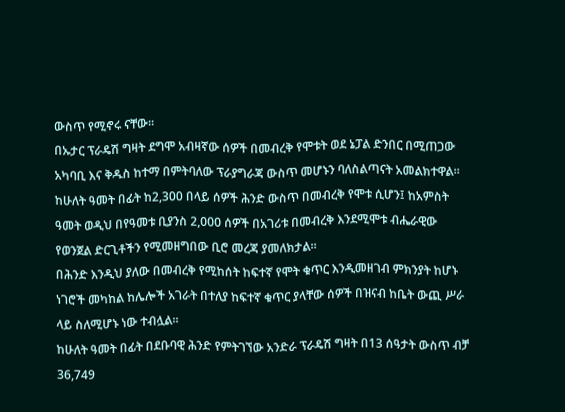ውስጥ የሚኖሩ ናቸው።
በኡታር ፕራዴሽ ግዛት ደግሞ አብዛኛው ሰዎች በመብረቅ የሞቱት ወደ ኔፓል ድንበር በሚጠጋው አካባቢ እና ቅዱስ ከተማ በምትባለው ፕራያግራጃ ውስጥ መሆኑን ባለስልጣናት አመልክተዋል።
ከሁለት ዓመት በፊት ከ2,300 በላይ ሰዎች ሕንድ ውስጥ በመብረቅ የሞቱ ሲሆን፤ ከአምስት ዓመት ወዲህ በየዓመቱ ቢያንስ 2,000 ሰዎች በአገሪቱ በመብረቅ እንደሚሞቱ ብሔራዊው የወንጀል ድርጊቶችን የሚመዘግበው ቢሮ መረጃ ያመለክታል።
በሕንድ እንዲህ ያለው በመብረቅ የሚከሰት ከፍተኛ የሞት ቁጥር እንዲመዘገብ ምክንያት ከሆኑ ነገሮች መካከል ከሌሎች አገራት በተለያ ከፍተኛ ቁጥር ያላቸው ሰዎች በዝናብ ከቤት ውጪ ሥራ ላይ ስለሚሆኑ ነው ተብሏል።
ከሁለት ዓመት በፊት በደቡባዊ ሕንድ የምትገኘው አንድራ ፕራዴሽ ግዛት በ13 ሰዓታት ውስጥ ብቻ 36,749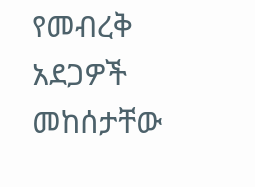የመብረቅ አደጋዎች መከሰታቸው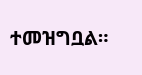ተመዝግቧል።